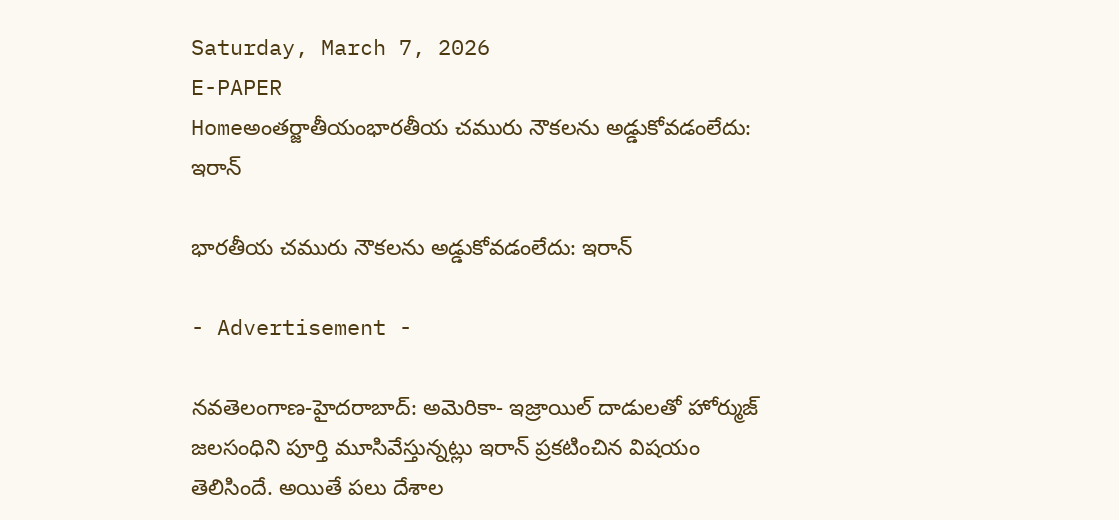Saturday, March 7, 2026
E-PAPER
Homeఅంతర్జాతీయంభార‌తీయ చ‌మురు నౌక‌ల‌ను అడ్డుకోవ‌డంలేదు: ఇరాన్

భార‌తీయ చ‌మురు నౌక‌ల‌ను అడ్డుకోవ‌డంలేదు: ఇరాన్

- Advertisement -

న‌వ‌తెలంగాణ‌-హైద‌రాబాద్‌: అమెరికా- ఇజ్రాయిల్ దాడుల‌తో హోర్ముజ్ జ‌ల‌సంధిని పూర్తి మూసివేస్తున్న‌ట్లు ఇరాన్ ప్ర‌క‌టించిన విష‌యం తెలిసిందే. అయితే ప‌లు దేశాల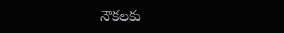నౌక‌ల‌కు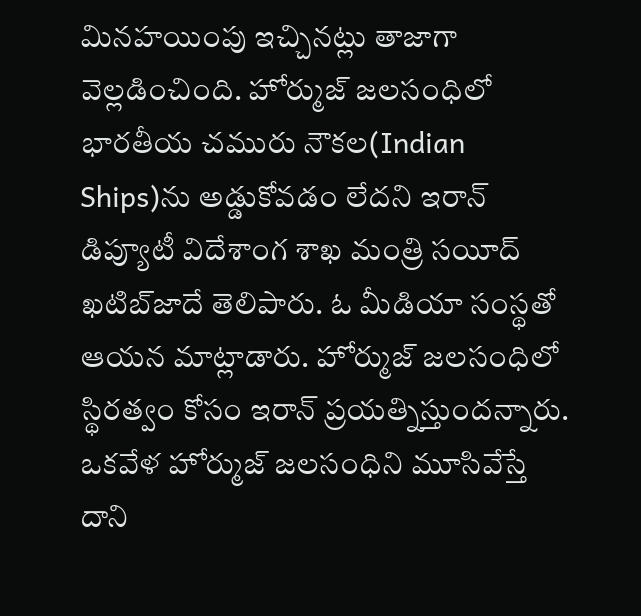మిన‌హయింపు ఇచ్చిన‌ట్లు తాజాగా వెల్ల‌డించింది. హోర్ముజ్ జ‌ల‌సంధిలో భార‌తీయ చ‌మురు నౌక‌ల‌(Indian Ships)ను అడ్డుకోవ‌డం లేద‌ని ఇరాన్ డిప్యూటీ విదేశాంగ శాఖ మంత్రి స‌యీద్ ఖ‌టిబ్‌జాదే తెలిపారు. ఓ మీడియా సంస్థ‌తో ఆయ‌న మాట్లాడారు. హోర్ముజ్ జ‌ల‌సంధిలో స్థిర‌త్వం కోసం ఇరాన్ ప్ర‌య‌త్నిస్తుంద‌న్నారు. ఒక‌వేళ హోర్ముజ్ జ‌ల‌సంధిని మూసివేస్తే దాని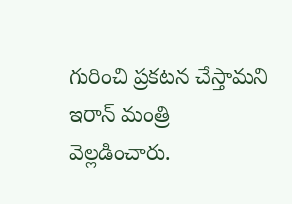గురించి ప్ర‌క‌ట‌న చేస్తామ‌ని ఇరాన్ మంత్రి వెల్ల‌డించారు.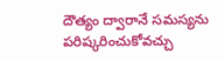దౌత్యం ద్వారానే స‌మ‌స్య‌ను ప‌రిష్క‌రించుకోవ‌చ్చు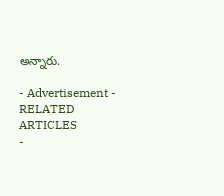అన్నారు.

- Advertisement -
RELATED ARTICLES
-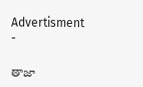Advertisment -

తాజా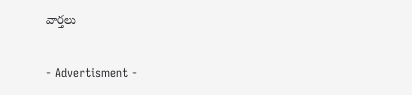వార్తలు

- Advertisment -